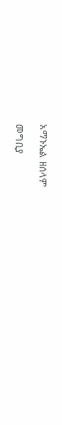አማኑኤል ዘሰላም

መግቢያ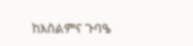ከእስልምና ጉባዔ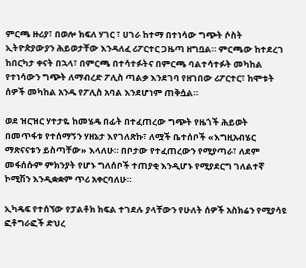ምርጫ ዙሪያ፣ በወሎ ክፍለ ሃገር ፣ ሀገራ ከተማ በተነሳው ግጭት ሶስት ኢትዮጵያውያን ሕይወታቸው እንዳለፈ ሪፖርተር ጋዜጣ ዘግቧል። ምርጫው ከተደረገ ከበርካታ ቀናት በኋላ፣ በምርጫ በተሳተፉትና በምርጫ ባልተሳተፉት መካከል የተነሳውን ግጭት ለማብረድ ፖሊስ ጣልቃ እንደገባ የዘገበው ሪፖርተር፣ ከሞቱት ሰዎች መካከል አንዱ የፖሊስ አባል እንደሆነም ጠቅሷል።

ወደ ዝርዝር ሃተታዬ ከመሄዴ በፊት በተፈጠረው ግጭት የዜጎች ሕይወት በመጥፋቱ የተሰማኝን ሃዘኔታ እየገለጽኩ፣ ለሟች ቤተሰቦች «እግዚአብሄር ማጽናናቱን ይስጣቸው» እላለሁ። በቦታው የተፈጠረውን የሚያጣራ፣ ለደም መፋሰሱም ምክንያት የሆኑ ግለሰቦች ተጠያቂ እንዲሆኑ የሚያደርግ ገለልተኛ ኮሚሽን እንዲቋቋም ጥሪ አቀርባለሁ።

ኢካዴፍ የተሰኘው የፓልቶክ ክፍል ተገደሉ ያላቸውን የሁለት ሰዎች አስክሬን የሚያሳዩ ፎቶግራፎች ድህረ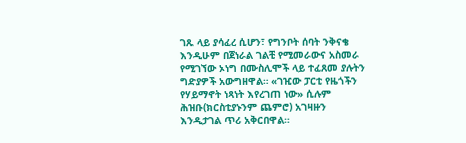ገጹ ላይ ያሳፈረ ሲሆን፣ የግንቦት ሰባት ንቅናቄ እንዲሁም በጀነራል ገልቺ የሚመራውና አስመራ የሚገኘው ኦነግ በሙስሊሞች ላይ ተፈጸመ ያሉትን ግድያዎች አውግዘዋል። «ገዢው ፓርቲ የዜጎችን የሃይማኖት ነጻነት እየረገጠ ነው» ሲሉም ሕዝቡ(ክርስቲያኑንም ጨምሮ) አገዛዙን እንዲታገል ጥሪ አቅርበዋል።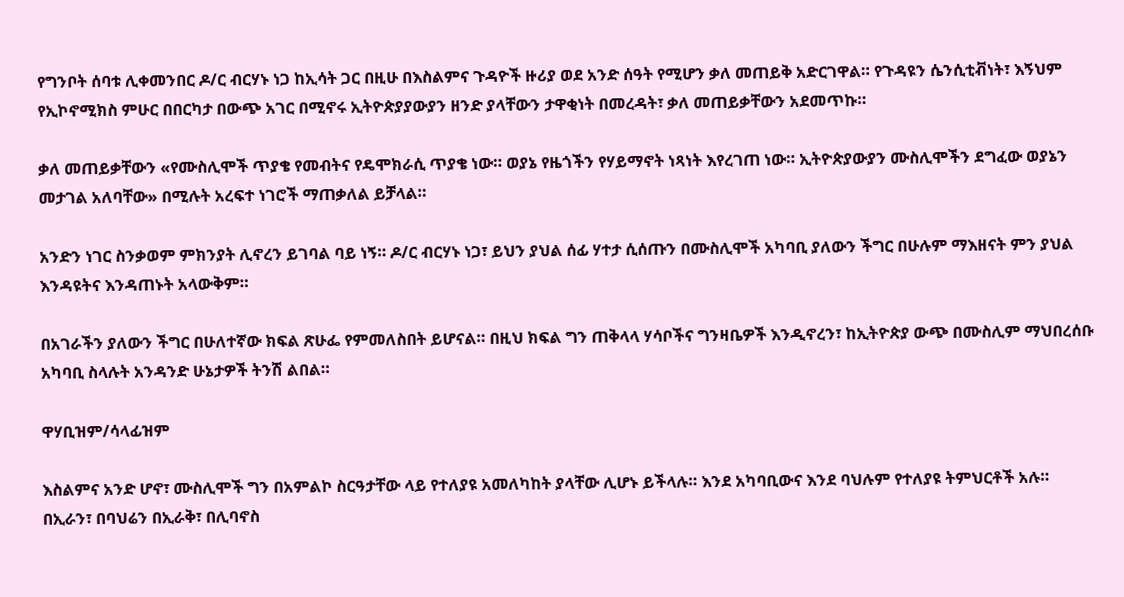የግንቦት ሰባቱ ሊቀመንበር ዶ/ር ብርሃኑ ነጋ ከኢሳት ጋር በዚሁ በእስልምና ጉዳዮች ዙሪያ ወደ አንድ ሰዓት የሚሆን ቃለ መጠይቅ አድርገዋል። የጉዳዩን ሴንሲቲቭነት፣ እኝህም የኢኮኖሚክስ ምሁር በበርካታ በውጭ አገር በሚኖሩ ኢትዮጵያያውያን ዘንድ ያላቸውን ታዋቂነት በመረዳት፣ ቃለ መጠይቃቸውን አደመጥኩ።

ቃለ መጠይቃቸውን «የሙስሊሞች ጥያቄ የመብትና የዴሞክራሲ ጥያቄ ነው። ወያኔ የዜጎችን የሃይማኖት ነጻነት እየረገጠ ነው። ኢትዮጵያውያን ሙስሊሞችን ደግፈው ወያኔን መታገል አለባቸው» በሚሉት አረፍተ ነገሮች ማጠቃለል ይቻላል።

አንድን ነገር ስንቃወም ምክንያት ሊኖረን ይገባል ባይ ነኝ። ዶ/ር ብርሃኑ ነጋ፣ ይህን ያህል ሰፊ ሃተታ ሲሰጡን በሙስሊሞች አካባቢ ያለውን ችግር በሁሉም ማእዘናት ምን ያህል እንዳዩትና እንዳጠኑት አላውቅም።

በአገራችን ያለውን ችግር በሁለተኛው ክፍል ጽሁፌ የምመለስበት ይሆናል። በዚህ ክፍል ግን ጠቅላላ ሃሳቦችና ግንዛቤዎች እንዲኖረን፣ ከኢትዮጵያ ውጭ በሙስሊም ማህበረሰቡ አካባቢ ስላሉት አንዳንድ ሁኔታዎች ትንሽ ልበል።

ዋሃቢዝም/ሳላፊዝም

እስልምና አንድ ሆኖ፣ ሙስሊሞች ግን በአምልኮ ስርዓታቸው ላይ የተለያዩ አመለካከት ያላቸው ሊሆኑ ይችላሉ። እንደ አካባቢውና እንደ ባህሉም የተለያዩ ትምህርቶች አሉ። በኢራን፣ በባህሬን በኢራቅ፣ በሊባኖስ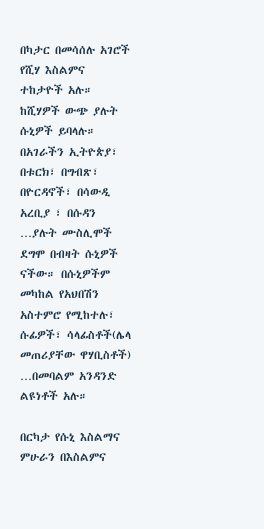በካታር በመሳሰሉ አገሮች የሺሃ እስልምና ተከታዮች አሉ። ከሺሃዎች ውጭ ያሉት ሱኒዎች ይባላሉ። በአገራችን ኢትዮጵያ፣ በቱርክ፣ በግብጽ፣ በዮርዳኖች፣ በሳውዲ አረቢያ ፣ በሱዳን …ያሉት ሙስሊሞች ደግሞ በብዛት ሱኒዎች ናችው። በሱኒዎችም መካከል የአህበሽን አስተምሮ የሚከተሉ፣ ሱፊዎች፣ ሳላፊስቶች(ሌላ መጠሪያቸው ዋሃቢስቶች) …በመባልም አንዳንድ ልዩነቶች አሉ።

በርካታ የሱኒ እስልማና ምሁራን በእስልምና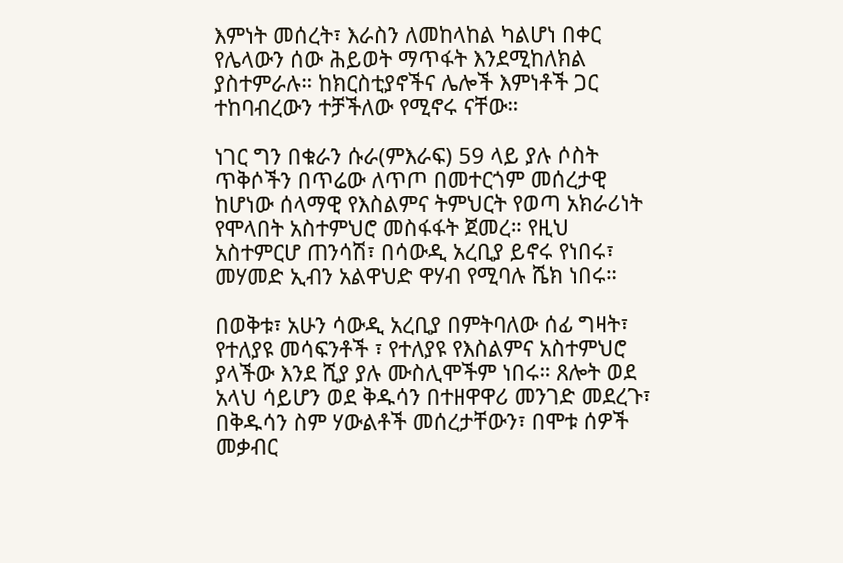እምነት መሰረት፣ እራስን ለመከላከል ካልሆነ በቀር የሌላውን ሰው ሕይወት ማጥፋት እንደሚከለክል ያስተምራሉ። ከክርስቲያኖችና ሌሎች እምነቶች ጋር ተከባብረውን ተቻችለው የሚኖሩ ናቸው።

ነገር ግን በቁራን ሱራ(ምእራፍ) 59 ላይ ያሉ ሶስት ጥቅሶችን በጥሬው ለጥጦ በመተርጎም መሰረታዊ ከሆነው ሰላማዊ የእስልምና ትምህርት የወጣ አክራሪነት የሞላበት አስተምህሮ መስፋፋት ጀመረ። የዚህ አስተምርሆ ጠንሳሽ፣ በሳውዲ አረቢያ ይኖሩ የነበሩ፣ መሃመድ ኢብን አልዋህድ ዋሃብ የሚባሉ ሼክ ነበሩ።

በወቅቱ፣ አሁን ሳውዲ አረቢያ በምትባለው ሰፊ ግዛት፣ የተለያዩ መሳፍንቶች ፣ የተለያዩ የእስልምና አስተምህሮ ያላችው እንደ ሺያ ያሉ ሙስሊሞችም ነበሩ። ጸሎት ወደ አላህ ሳይሆን ወደ ቅዱሳን በተዘዋዋሪ መንገድ መደረጉ፣ በቅዱሳን ስም ሃውልቶች መሰረታቸውን፣ በሞቱ ሰዎች መቃብር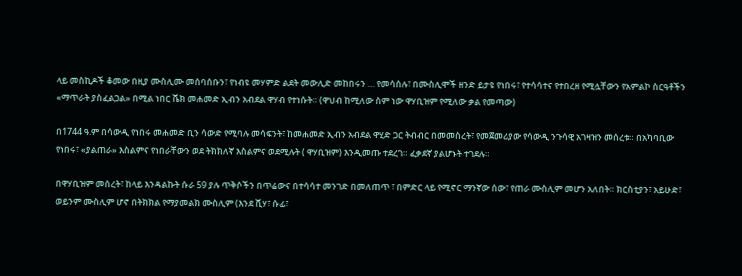ላይ መስኪዶች ቆመው በዚያ ሙስሊሙ መሰባሰቡን፣ የነብዩ መሃምድ ልደት መውሊድ መከበሩን … የመሳሰሉ፣ በሙስሊሞች ዘንድ ይታዩ የነበሩ፣ የተሳሳተና የተበረዘ የሚሏቸውን የአምልኮ ስርዓቶችን «ማጥራት ያስፈልጋል» በሚል ነበር ሼክ መሐመድ ኢብን አብደል ዋሃብ የተነሱት። (ዋህብ ከሚለው ስም ነው ዋሃቢዝም የሚለው ቃል የመጣው)

በ1744 ዓ.ም በሳውዲ የነበሩ መሐመድ ቢን ሳውድ የሚባሉ መሳፍንት፣ ከመሐመድ ኢብን አብደል ዋሂድ ጋር ትብብር በመመስረት፣ የመጀመሪያው የሳውዲ ንጉሳዊ አገዛዝን መሰረቱ። በአካባቢው የነበሩ፣ «ያልጠራ» እስልምና የነበራቸውን ወደ ትክክለኛ እስልምና ወደሚሉት ( ዋሃቢዝም) እንዲመጡ ተደረገ። ፈቃደኛ ያልሆኑት ተገደሉ።

በዋሃቢዝም መሰረት፣ ከላይ እንዳልኩት ሱራ 59 ያሉ ጥቅሶችን በጥሬውና በተሳሳተ መንገድ በመለጠጥ ፣ በምድር ላይ የሚኖር ማንኛው ሰው፣ የጠራ ሙስሊም መሆን አለበት። ክርስቲያን፣ አይሁድ፣ ወይንም ሙስሊም ሆኖ በትክክል የማያመልክ ሙስሊም (እንደ ሺሃ፣ ሱፊ፣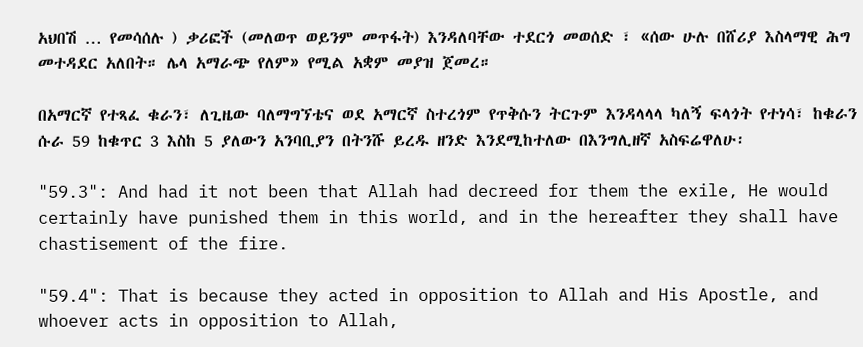አህበሽ … የመሳሰሉ ) ቃሪፎች (መለወጥ ወይንም መጥፋት) እንዳለባቸው ተደርጎ መወሰድ ፣ «ሰው ሁሉ በሸሪያ እስላማዊ ሕግ መተዳደር አለበት። ሌላ አማራጭ የለም» የሚል አቋም መያዝ ጀመረ።

በአማርኛ የተጻፈ ቁራን፣ ለጊዜው ባለማግኘቴና ወደ አማርኛ ስተረጎም የጥቅሱን ትርጉም እንዳላላላ ካለኝ ፍላጎት የተነሳ፣ ከቁራን ሱራ 59 ከቁጥር 3 እስከ 5 ያለውን አንባቢያን በትንሹ ይረዱ ዘንድ እንደሚከተለው በእንግሊዘኛ አስፍሬዋለሁ፡

"59.3": And had it not been that Allah had decreed for them the exile, He would certainly have punished them in this world, and in the hereafter they shall have chastisement of the fire.

"59.4": That is because they acted in opposition to Allah and His Apostle, and whoever acts in opposition to Allah,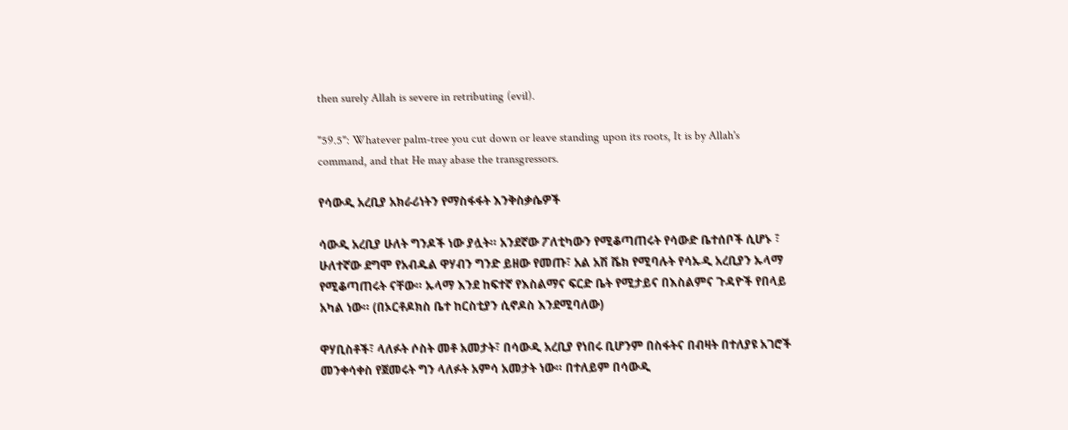then surely Allah is severe in retributing (evil).

"59.5": Whatever palm-tree you cut down or leave standing upon its roots, It is by Allah's command, and that He may abase the transgressors.

የሳውዲ አረቢያ አክራሪነትን የማስፋፋት እንቅስቃሴዎች

ሳውዲ አረቢያ ሁለት ግንዶች ነው ያሏት። አንደኛው ፖለቲካውን የሚቆጣጠሩት የሳውድ ቤተሰቦች ሲሆኑ ፣ ሁለተኛው ደግሞ የአብዱል ዋሃብን ግንድ ይዘው የመጡ፣ አል አሽ ሼክ የሚባሉት የሳኡዲ አረቢያን ኡላማ የሚቆጣጠሩት ናቸው። ኡላማ እንደ ከፍተኛ የእስልማና ፍርድ ቤት የሚታይና በእስልምና ጉዳዮች የበላይ አካል ነው። (በኦርቶዶክስ ቤተ ከርስቲያን ሲኖዶስ እንደሚባለው)

ዋሃቢስቶች፣ ላለፉት ሶስት መቶ አመታት፣ በሳውዲ አረቢያ የነበሩ ቢሆንም በስፋትና በብዛት በተለያዩ አገሮች መንቀሳቀስ የጀመሩት ግን ላለፉት አምሳ አመታት ነው። በተለይም በሳውዲ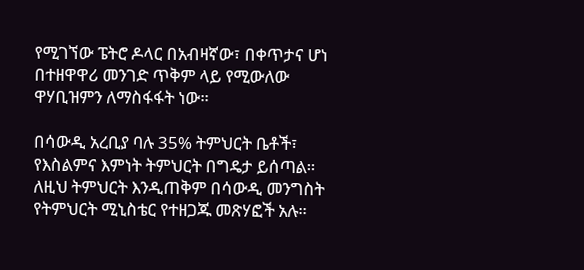የሚገኘው ፔትሮ ዶላር በአብዛኛው፣ በቀጥታና ሆነ በተዘዋዋሪ መንገድ ጥቅም ላይ የሚውለው ዋሃቢዝምን ለማስፋፋት ነው።

በሳውዲ አረቢያ ባሉ 35% ትምህርት ቤቶች፣ የእስልምና እምነት ትምህርት በግዴታ ይሰጣል። ለዚህ ትምህርት እንዲጠቅም በሳውዲ መንግስት የትምህርት ሚኒስቴር የተዘጋጁ መጽሃፎች አሉ።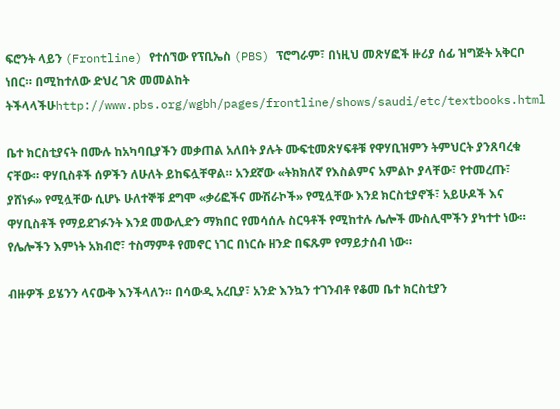ፍሮንት ላይን (Frontline) የተሰኘው የፕቢኤስ (PBS) ፕሮግራም፣ በነዚህ መጽሃፎች ዙሪያ ሰፊ ዝግጅት አቅርቦ ነበር። በሚከተለው ድህረ ገጽ መመልከት ትችላላችሁhttp://www.pbs.org/wgbh/pages/frontline/shows/saudi/etc/textbooks.html

ቤተ ክርስቲያናት በሙሉ ከአካባቢያችን መቃጠል አለበት ያሉት ሙፍቲመጽሃፍቶቹ የዋሃቢዝምን ትምህርት ያንጸባረቁ ናቸው። ዋሃቢስቶች ሰዎችን ለሁለት ይከፍሏቸዋል። አንደኛው «ትክክለኛ የእስልምና አምልኮ ያላቸው፣ የተመረጡ፣ ያሸነፉ» የሚሏቸው ሲሆኑ ሁለተኞቹ ደግሞ «ቃሪፎችና ሙሽራኮች» የሚሏቸው እንደ ክርስቲያኖች፣ አይሁዶች እና ዋሃቢስቶች የማይደገፉንት እንደ መውሊድን ማክበር የመሳሰሉ ስርዓቶች የሚከተሉ ሌሎች ሙስሊሞችን ያካተተ ነው። የሌሎችን እምነት አክብሮ፣ ተስማምቶ የመኖር ነገር በነርሱ ዘንድ በፍጹም የማይታሰብ ነው።

ብዙዎች ይሄንን ላናውቅ እንችላለን። በሳውዲ አረቢያ፣ አንድ እንኳን ተገንብቶ የቆመ ቤተ ክርስቲያን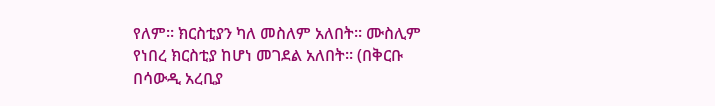የለም። ክርስቲያን ካለ መስለም አለበት። ሙስሊም የነበረ ክርስቲያ ከሆነ መገደል አለበት። (በቅርቡ በሳውዲ አረቢያ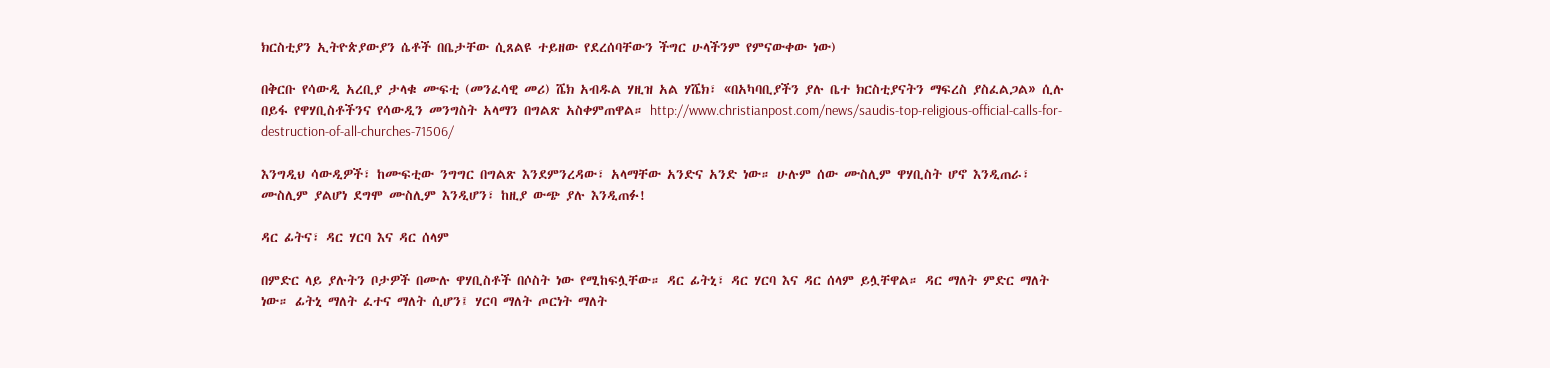ክርስቲያን ኢትዮጵያውያን ሴቶች በቤታቸው ሲጸልዩ ተይዘው የደረሰባቸውን ችግር ሁላችንም የምናውቀው ነው)

በቅርቡ የሳውዲ አረቢያ ታላቁ ሙፍቲ (መንፈሳዊ መሪ) ሼክ አብዱል ሃዚዝ አል ሃሼክ፣ «በአካባቢያችን ያሉ ቤተ ክርስቲያናትን ማፍረስ ያስፈልጋል» ሲሉ በይፋ የዋሃቢስቶችንና የሳውዲን መንግስት አላማን በግልጽ አስቀምጠዋል። http://www.christianpost.com/news/saudis-top-religious-official-calls-for-destruction-of-all-churches-71506/

እንግዲህ ሳውዲዎች፣ ከሙፍቲው ንግግር በግልጽ እንደምንረዳው፣ አላማቸው አንድና አንድ ነው። ሁሉም ሰው ሙስሊም ዋሃቢስት ሆኖ እንዲጠራ፣ ሙስሊም ያልሆነ ደግሞ ሙስሊም እንዲሆን፣ ከዚያ ውጭ ያሉ እንዲጠፉ!

ዳር ፊትና፣ ዳር ሃርባ እና ዳር ሰላም

በምድር ላይ ያሉትን ቦታዎች በሙሉ ዋሃቢስቶች በሶስት ነው የሚከፍሏቸው። ዳር ፊትኒ፣ ዳር ሃርባ እና ዳር ሰላም ይሏቸዋል። ዳር ማለት ምድር ማለት ነው። ፊትኒ ማለት ፈተና ማለት ሲሆን፤ ሃርባ ማለት ጦርነት ማለት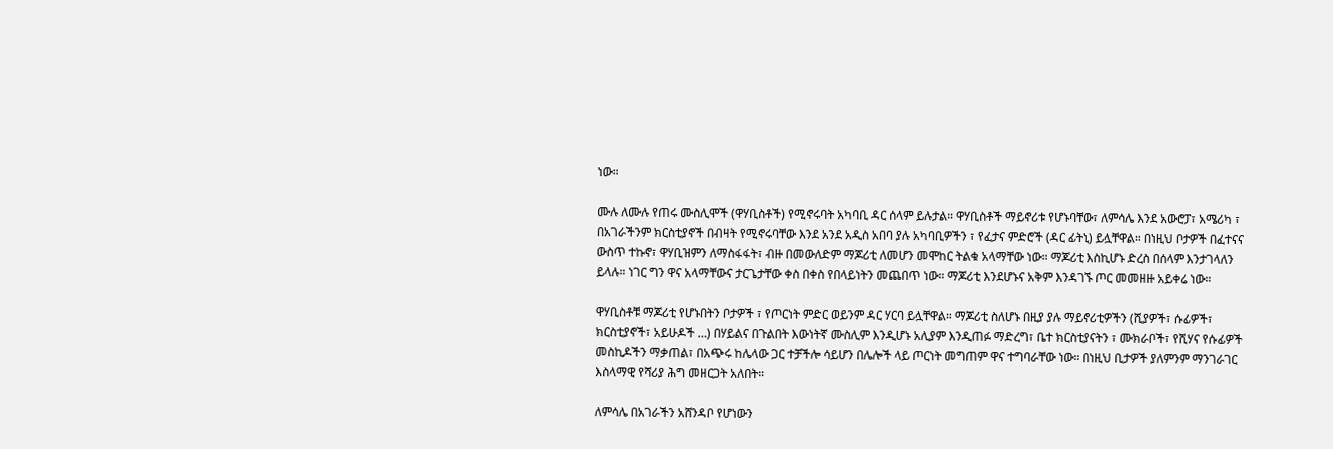ነው።

ሙሉ ለሙሉ የጠሩ ሙስሊሞች (ዋሃቢስቶች) የሚኖሩባት አካባቢ ዳር ሰላም ይሉታል። ዋሃቢስቶች ማይኖሪቱ የሆኑባቸው፣ ለምሳሌ እንደ አውሮፓ፣ አሜሪካ ፣ በአገራችንም ክርስቲያኖች በብዛት የሚኖሩባቸው እንደ አንደ አዲስ አበባ ያሉ አካባቢዎችን ፣ የፈታና ምድሮች (ዳር ፊትኒ) ይሏቸዋል። በነዚህ ቦታዎች በፈተናና ውስጥ ተኩኖ፣ ዋሃቢዝምን ለማስፋፋት፣ ብዙ በመውለድም ማጆሪቲ ለመሆን መሞከር ትልቁ አላማቸው ነው። ማጆሪቲ እስኪሆኑ ድረስ በሰላም እንታገላለን ይላሉ። ነገር ግን ዋና አላማቸውና ታርጌታቸው ቀስ በቀስ የበላይነትን መጨበጥ ነው። ማጆሪቲ እንደሆኑና አቅም እንዳገኙ ጦር መመዘዙ አይቀሬ ነው።

ዋሃቢስቶቹ ማጆሪቲ የሆኑበትን ቦታዎች ፣ የጦርነት ምድር ወይንም ዳር ሃርባ ይሏቸዋል። ማጆሪቲ ስለሆኑ በዚያ ያሉ ማይኖሪቲዎችን (ሺያዎች፣ ሱፊዎች፣ ክርስቲያኖች፣ አይሁዶች …) በሃይልና በጉልበት እውነትኛ ሙስሊም እንዲሆኑ አሊያም እንዲጠፉ ማድረግ፣ ቤተ ክርስቲያናትን ፣ ሙክራቦች፣ የሺሃና የሱፊዎች መስኪዶችን ማቃጠል፣ በአጭሩ ከሌላው ጋር ተቻችሎ ሳይሆን በሌሎች ላይ ጦርነት መግጠም ዋና ተግባራቸው ነው። በነዚህ ቢታዎች ያለምንም ማንገራገር እስላማዊ የሻሪያ ሕግ መዘርጋት አለበት።

ለምሳሌ በአገራችን አሸንዳቦ የሆነውን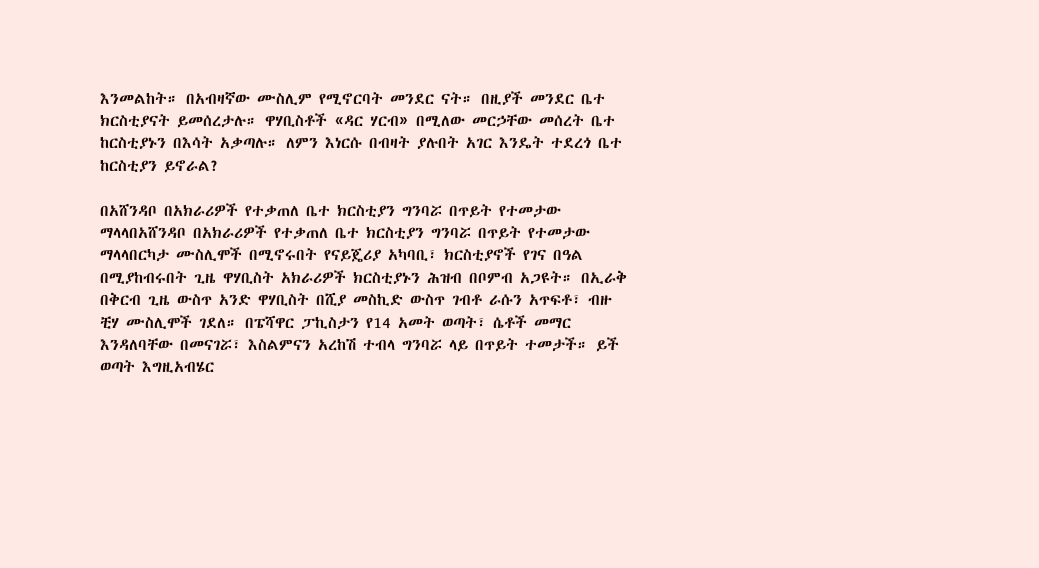እንመልከት። በአብዛኛው ሙስሊም የሚኖርባት መንደር ናት። በዚያች መንደር ቤተ ክርስቲያናት ይመሰረታሉ። ዋሃቢስቶች «ዳር ሃርብ» በሚለው መርኃቸው መሰረት ቤተ ከርስቲያኑን በእሳት አቃጣሉ። ለምን እነርሱ በብዛት ያሉበት አገር እንዴት ተደረጎ ቤተ ከርስቲያን ይኖራል?

በአሸንዳቦ በአክራሪዎች የተቃጠለ ቤተ ክርስቲያን ግንባሯ በጥይት የተመታው ማላላበአሸንዳቦ በአክራሪዎች የተቃጠለ ቤተ ክርስቲያን ግንባሯ በጥይት የተመታው ማላላበርካታ ሙስሊሞች በሚኖሩበት የናይጄሪያ አካባቢ፣ ክርስቲያኖች የገና በዓል በሚያከብሩበት ጊዜ ዋሃቢስት አክራሪዎች ክርስቲያኑን ሕዝብ በቦምብ አጋዩት። በኢራቅ በቅርብ ጊዜ ውስጥ አንድ ዋሃቢስት በሺያ መስኪድ ውስጥ ገብቶ ራሱን አጥፍቶ፣ ብዙ ቺሃ ሙስሊሞች ገደለ። በፔሻዋር ፓኪስታን የ14 አመት ወጣት፣ ሴቶች መማር እንዳለባቸው በመናገሯ፣ እስልምናን አረከሽ ተብላ ግንባሯ ላይ በጥይት ተመታች። ይች ወጣት እግዚአብሄር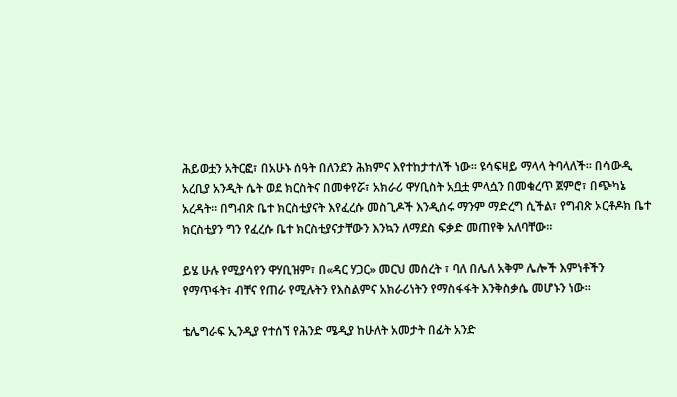ሕይወቷን አትርፎ፣ በአሁኑ ሰዓት በለንደን ሕክምና እየተከታተለች ነው። ዩሳፍዛይ ማላላ ትባላለች። በሳውዲ አረቢያ አንዲት ሴት ወደ ክርስትና በመቀየሯ፣ አክራሪ ዋሃቢስት አቧቷ ምላሷን በመቁረጥ ጀምሮ፣ በጭካኔ አረዳት። በግብጽ ቤተ ክርስቲያናት እየፈረሱ መስጊዶች እንዲሰሩ ማንም ማድረግ ሲችል፣ የግብጽ ኦርቶዶክ ቤተ ክርስቲያን ግን የፈረሱ ቤተ ክርስቲያናታቸውን እንኳን ለማደስ ፍቃድ መጠየቅ አለባቸው።

ይሄ ሁሉ የሚያሳየን ዋሃቢዝም፣ በ«ዳር ሃጋር» መርህ መሰረት ፣ ባለ በሌለ አቅም ሌሎች እምነቶችን የማጥፋት፣ ብቸና የጠራ የሚሉትን የእስልምና አክራሪነትን የማስፋፋት እንቅስቃሴ መሆኑን ነው።

ቴሌግራፍ ኢንዲያ የተሰኘ የሕንድ ሜዲያ ከሁለት አመታት በፊት አንድ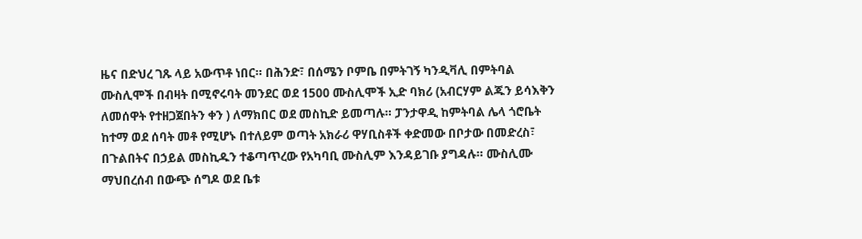ዜና በድህረ ገጹ ላይ አውጥቶ ነበር። በሕንድ፣ በሰሜን ቦምቤ በምትገኝ ካንዲቫሊ በምትባል ሙስሊሞች በብዛት በሚኖሩባት መንደር ወደ 1500 ሙስሊሞች ኢድ ባክሪ (አብርሃም ልጁን ይሳእቅን ለመሰዋት የተዘጋጀበትን ቀን ) ለማክበር ወደ መስኪድ ይመጣሉ። ፓንታዋዲ ከምትባል ሌላ ጎሮቤት ከተማ ወደ ሰባት መቶ የሚሆኑ በተለይም ወጣት አክራሪ ዋሃቢስቶች ቀድመው በቦታው በመድረስ፣ በጉልበትና በኃይል መስኪዱን ተቆጣጥረው የአካባቢ ሙስሊም እንዳይገቡ ያግዳሉ። ሙስሊሙ ማህበረሰብ በውጭ ሰግዶ ወደ ቤቱ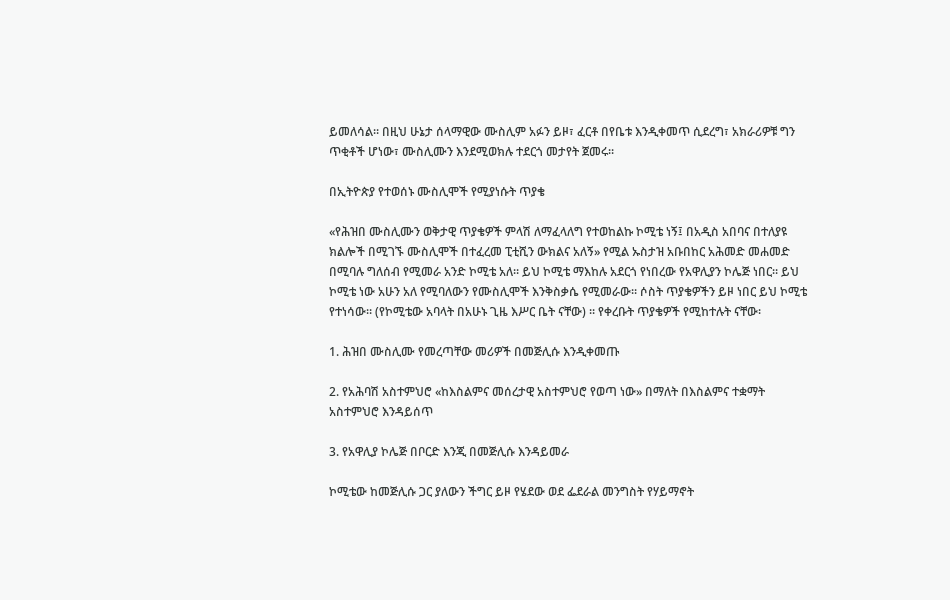ይመለሳል። በዚህ ሁኔታ ሰላማዊው ሙስሊም አፉን ይዞ፣ ፈርቶ በየቤቱ እንዲቀመጥ ሲደረግ፣ አክራሪዎቹ ግን ጥቂቶች ሆነው፣ ሙስሊሙን እንደሚወክሉ ተደርጎ መታየት ጀመሩ።

በኢትዮጵያ የተወሰኑ ሙስሊሞች የሚያነሱት ጥያቄ

«የሕዝበ ሙስሊሙን ወቅታዊ ጥያቄዎች ምላሽ ለማፈላለግ የተወከልኩ ኮሚቴ ነኝ፤ በአዲስ አበባና በተለያዩ ክልሎች በሚገኙ ሙስሊሞች በተፈረመ ፒቲሺን ውክልና አለኝ» የሚል ኡስታዝ አቡበከር አሕመድ መሐመድ በሚባሉ ግለሰብ የሚመራ አንድ ኮሚቴ አለ። ይህ ኮሚቴ ማእከሉ አደርጎ የነበረው የአዋሊያን ኮሌጅ ነበር። ይህ ኮሚቴ ነው አሁን አለ የሚባለውን የሙስሊሞች እንቅስቃሴ የሚመራው። ሶስት ጥያቄዎችን ይዞ ነበር ይህ ኮሚቴ የተነሳው። (የኮሚቴው አባላት በአሁኑ ጊዜ እሥር ቤት ናቸው) ። የቀረቡት ጥያቄዎች የሚከተሉት ናቸው፡

1. ሕዝበ ሙስሊሙ የመረጣቸው መሪዎች በመጅሊሱ እንዲቀመጡ

2. የአሕባሽ አስተምህሮ «ከእስልምና መሰረታዊ አስተምህሮ የወጣ ነው» በማለት በእስልምና ተቋማት አስተምህሮ እንዳይሰጥ

3. የአዋሊያ ኮሌጅ በቦርድ እንጂ በመጅሊሱ እንዳይመራ

ኮሚቴው ከመጅሊሱ ጋር ያለውን ችግር ይዞ የሄደው ወደ ፌደራል መንግስት የሃይማኖት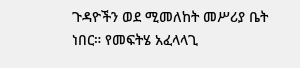ጉዳዮችን ወደ ሚመለከት መሥሪያ ቤት ነበር። የመፍትሄ አፈላላጊ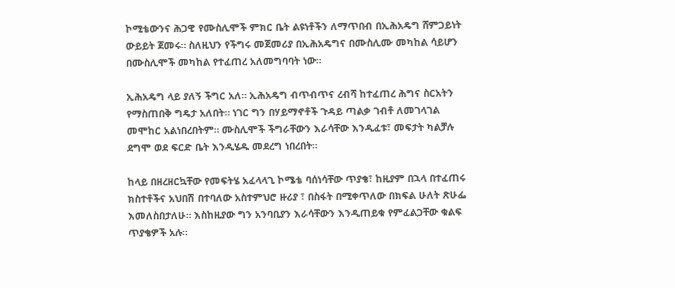ኮሚቴውንና ሕጋዊ የሙስሊሞች ምክር ቤት ልዩነቶችን ለማጥበብ በኢሕአዴግ ሸምጋይነት ውይይት ጀመሩ። ስለዚህን የችግሩ መጀመሪያ በኢሕአዴግና በሙስሊሙ መካከል ሳይሆን በሙስሊሞች መካከል የተፈጠረ አለመግባባት ነው።

ኢሕአዴግ ላይ ያለኝ ችግር አለ። ኢሕአዴግ ብጥብጥና ረብሻ ከተፈጠረ ሕግና ስርአትን የማስጠበቅ ግዴታ አለበት። ነገር ግን በሃይማኖቶች ጉዳይ ጣልቃ ገብቶ ለመገላገል መሞከር አልነበረበትም። ሙስሊሞች ችግራቸውን እራሳቸው እንዲፈቱ፣ መፍታት ካልቻሉ ደግሞ ወደ ፍርድ ቤት እንዲሄዱ መደረግ ነበረበት።

ከላይ በዘረዘርኳቸው የመፍትሄ አፈላላጊ ኮሜቴ ባሰነሳቸው ጥያቄ፣ ከዚያም በኋላ በተፈጠሩ ክስተቶችና አህበሽ በተባለው አስተምህሮ ዙሪያ ፣ በስፋት በሚቀጥለው በክፍል ሁለት ጽሁፌ እመለስበታለሁ። እስከዚያው ግን አንባቢያን እራሳቸውን እንዲጠይቁ የምፈልጋቸው ቁልፍ ጥያቄዎች አሉ።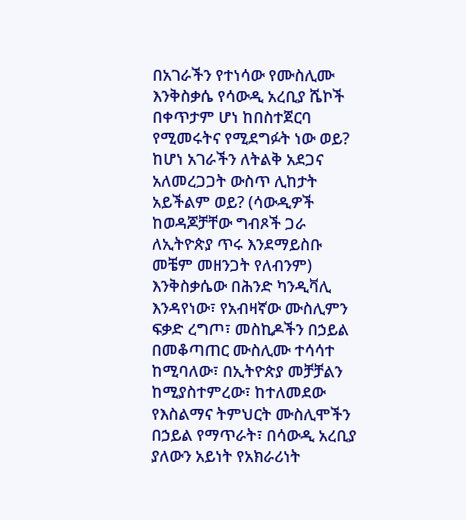በአገራችን የተነሳው የሙስሊሙ እንቅስቃሴ የሳውዲ አረቢያ ሼኮች በቀጥታም ሆነ ከበስተጀርባ የሚመሩትና የሚደግፉት ነው ወይ? ከሆነ አገራችን ለትልቅ አደጋና አለመረጋጋት ውስጥ ሊከታት አይችልም ወይ? (ሳውዲዎች ከወዳጆቻቸው ግብጾች ጋራ ለኢትዮጵያ ጥሩ እንደማይስቡ መቼም መዘንጋት የለብንም) እንቅስቃሴው በሕንድ ካንዲቫሊ እንዳየነው፣ የአብዛኛው ሙስሊምን ፍቃድ ረግጦ፣ መስኪዶችን በኃይል በመቆጣጠር ሙስሊሙ ተሳሳተ ከሚባለው፣ በኢትዮጵያ መቻቻልን ከሚያስተምረው፣ ከተለመደው የእስልማና ትምህርት ሙስሊሞችን በኃይል የማጥራት፣ በሳውዲ አረቢያ ያለውን አይነት የአክራሪነት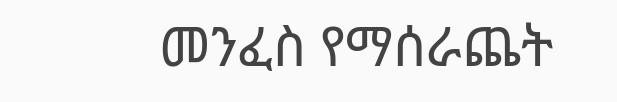መንፈስ የማሰራጨት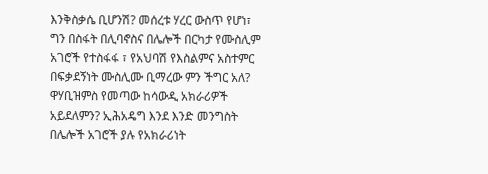እንቅስቃሴ ቢሆንሽ? መሰረቱ ሃረር ውስጥ የሆነ፣ ግን በስፋት በሊባኖስና በሌሎች በርካታ የሙስሊም አገሮች የተስፋፋ ፣ የአህባሽ የእስልምና አስተምር በፍቃደኝነት ሙስሊሙ ቢማረው ምን ችግር አለ? ዋሃቢዝምስ የመጣው ከሳውዲ አክራሪዎች አይደለምን? ኢሕአዴግ እንደ እንድ መንግስት በሌሎች አገሮች ያሉ የአክራሪነት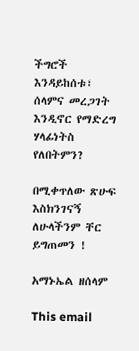ችግሮች እንዳይከሰቱ፣ ሰላምና መረጋገት እንዲኖር የማድረግ ሃላፊነትስ የለበትምን?

በሚቀጥለው ጽሁፍ እስክንገናኝ ለሁላችንም ቸር ይግጠመን !

አማኑኤል ዘሰላም

This email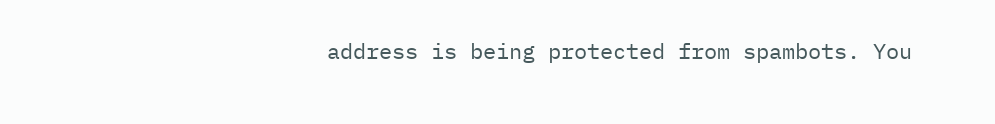address is being protected from spambots. You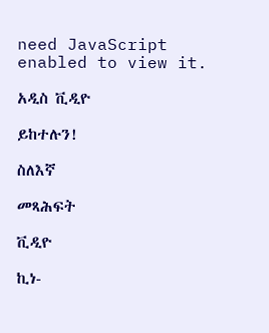need JavaScript enabled to view it.

አዲስ ቪዲዮ

ይከተሉን!

ስለእኛ

መጻሕፍት

ቪዲዮ

ኪነ-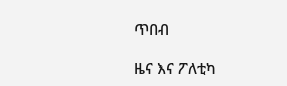ጥበብ

ዜና እና ፖለቲካ